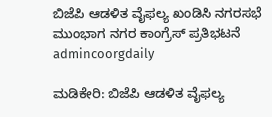ಬಿಜೆಪಿ ಆಡಳಿತ ವೈಫಲ್ಯ ಖಂಡಿಸಿ ನಗರಸಭೆ ಮುಂಭಾಗ ನಗರ ಕಾಂಗ್ರೆಸ್ ಪ್ರತಿಭಟನೆ
admincoorgdaily

ಮಡಿಕೇರಿ: ಬಿಜೆಪಿ ಆಡಳಿತ ವೈಫಲ್ಯ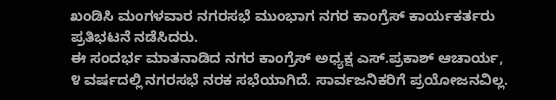ಖಂಡಿಸಿ ಮಂಗಳವಾರ ನಗರಸಭೆ ಮುಂಭಾಗ ನಗರ ಕಾಂಗ್ರೆಸ್ ಕಾರ್ಯಕರ್ತರು ಪ್ರತಿಭಟನೆ ನಡೆಸಿದರು.
ಈ ಸಂದರ್ಭ ಮಾತನಾಡಿದ ನಗರ ಕಾಂಗ್ರೆಸ್ ಅಧ್ಯಕ್ಷ ಎಸ್.ಪ್ರಕಾಶ್ ಆಚಾರ್ಯ, ೪ ವರ್ಷದಲ್ಲಿ ನಗರಸಭೆ ನರಕ ಸಭೆಯಾಗಿದೆ. ಸಾರ್ವಜನಿಕರಿಗೆ ಪ್ರಯೋಜನವಿಲ್ಲ.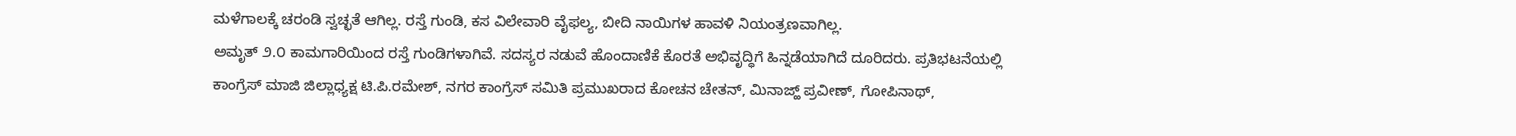ಮಳೆಗಾಲಕ್ಕೆ ಚರಂಡಿ ಸ್ವಚ್ಛತೆ ಆಗಿಲ್ಲ. ರಸ್ತೆ ಗುಂಡಿ, ಕಸ ವಿಲೇವಾರಿ ವೈಫಲ್ಯ, ಬೀದಿ ನಾಯಿಗಳ ಹಾವಳಿ ನಿಯಂತ್ರಣವಾಗಿಲ್ಲ.
ಅಮೃತ್ ೨.೦ ಕಾಮಗಾರಿಯಿಂದ ರಸ್ತೆ ಗುಂಡಿಗಳಾಗಿವೆ. ಸದಸ್ಯರ ನಡುವೆ ಹೊಂದಾಣಿಕೆ ಕೊರತೆ ಅಭಿವೃದ್ಧಿಗೆ ಹಿನ್ನಡೆಯಾಗಿದೆ ದೂರಿದರು. ಪ್ರತಿಭಟನೆಯಲ್ಲಿ ಕಾಂಗ್ರೆಸ್ ಮಾಜಿ ಜಿಲ್ಲಾಧ್ಯಕ್ಷ ಟಿ.ಪಿ.ರಮೇಶ್, ನಗರ ಕಾಂಗ್ರೆಸ್ ಸಮಿತಿ ಪ್ರಮುಖರಾದ ಕೋಚನ ಚೇತನ್, ಮಿನಾಜ್ಹ್ ಪ್ರವೀಣ್, ಗೋಪಿನಾಥ್,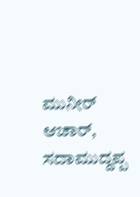ಮುನೀರ್ ಆಚಾರ್, ಸದಾಮುದ್ದಪ್ಪ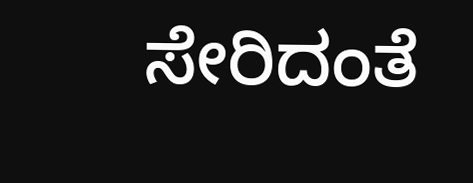ಸೇರಿದಂತೆ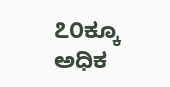೭೦ಕ್ಕೂ ಅಧಿಕ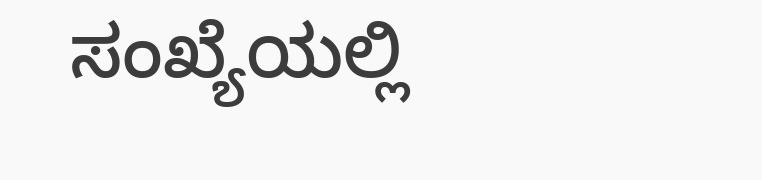ಸಂಖ್ಯೆಯಲ್ಲಿ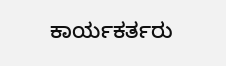ಕಾರ್ಯಕರ್ತರು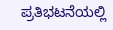ಪ್ರತಿಭಟನೆಯಲ್ಲಿ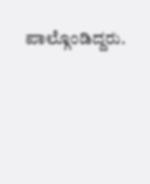ಪಾಲ್ಗೊಂಡಿದ್ದರು.